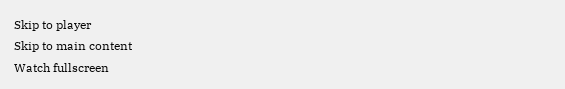Skip to player
Skip to main content
Watch fullscreen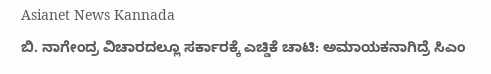Asianet News Kannada
ಬಿ. ನಾಗೇಂದ್ರ ವಿಚಾರದಲ್ಲೂ ಸರ್ಕಾರಕ್ಕೆ ಎಚ್ಡಿಕೆ ಚಾಟಿ: ಅಮಾಯಕನಾಗಿದ್ರೆ ಸಿಎಂ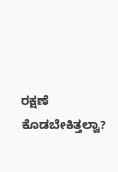ರಕ್ಷಣೆ ಕೊಡಬೇಕಿತ್ತಲ್ವಾ?